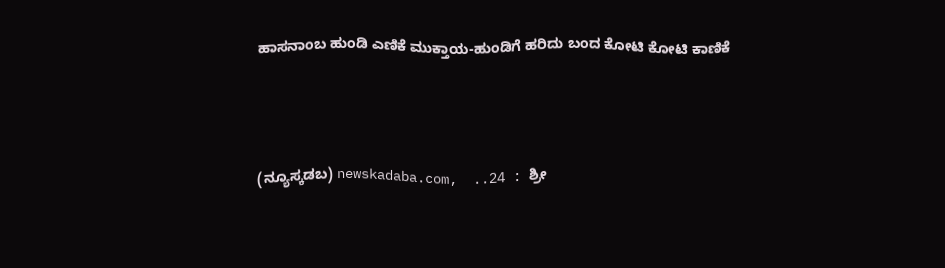ಹಾಸನಾಂಬ ಹುಂಡಿ ಎಣಿಕೆ ಮುಕ್ತಾಯ-ಹುಂಡಿಗೆ ಹರಿದು ಬಂದ ಕೋಟಿ ಕೋಟಿ ಕಾಣಿಕೆ



(ನ್ಯೂಸ್ಕಡಬ) newskadaba.com,  ..24 : ಶ್ರೀ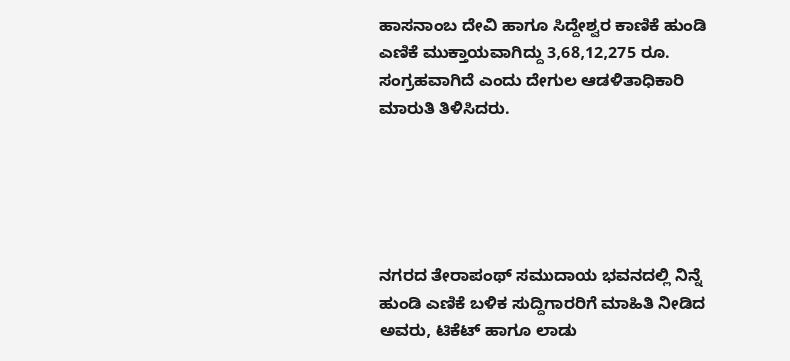ಹಾಸನಾಂಬ ದೇವಿ ಹಾಗೂ ಸಿದ್ದೇಶ್ವರ ಕಾಣಿಕೆ ಹುಂಡಿ ಎಣಿಕೆ ಮುಕ್ತಾಯವಾಗಿದ್ದು 3,68,12,275 ರೂ. ಸಂಗ್ರಹವಾಗಿದೆ ಎಂದು ದೇಗುಲ ಆಡಳಿತಾಧಿಕಾರಿ ಮಾರುತಿ ತಿಳಿಸಿದರು.





ನಗರದ ತೇರಾಪಂಥ್‌ ಸಮುದಾಯ ಭವನದಲ್ಲಿ ನಿನ್ನೆ ಹುಂಡಿ ಎಣಿಕೆ ಬಳಿಕ ಸುದ್ದಿಗಾರರಿಗೆ ಮಾಹಿತಿ ನೀಡಿದ ಅವರು, ಟಿಕೆಟ್‌ ಹಾಗೂ ಲಾಡು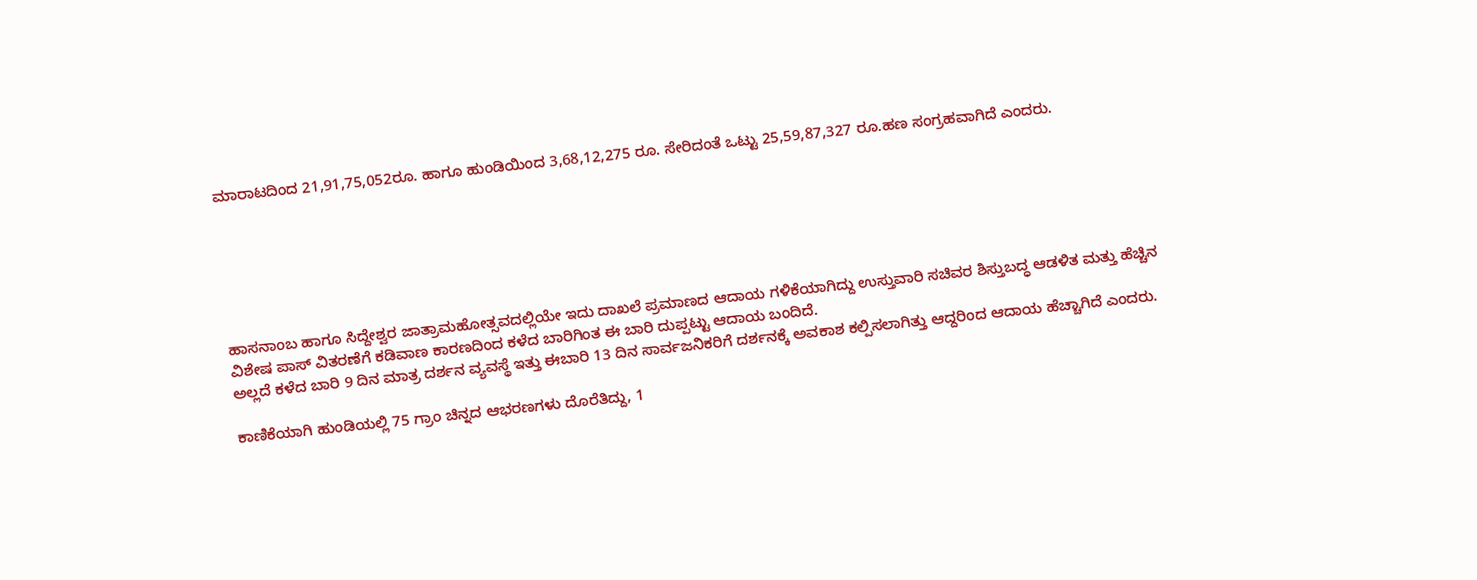ಮಾರಾಟದಿಂದ 21,91,75,052ರೂ. ಹಾಗೂ ಹುಂಡಿಯಿಂದ 3,68,12,275 ರೂ. ಸೇರಿದಂತೆ ಒಟ್ಟು 25,59,87,327 ರೂ.ಹಣ ಸಂಗ್ರಹವಾಗಿದೆ ಎಂದರು.






ಹಾಸನಾಂಬ ಹಾಗೂ ಸಿದ್ದೇಶ್ವರ ಜಾತ್ರಾಮಹೋತ್ಸವದಲ್ಲಿಯೇ ಇದು ದಾಖಲೆ ಪ್ರಮಾಣದ ಆದಾಯ ಗಳಿಕೆಯಾಗಿದ್ದು ಉಸ್ತುವಾರಿ ಸಚಿವರ ಶಿಸ್ತುಬದ್ಧ ಆಡಳಿತ ಮತ್ತು ಹೆಚ್ಚಿನ ವಿಶೇಷ ಪಾಸ್‌‍ ವಿತರಣೆಗೆ ಕಡಿವಾಣ ಕಾರಣದಿಂದ ಕಳೆದ ಬಾರಿಗಿಂತ ಈ ಬಾರಿ ದುಪ್ಪಟ್ಟು ಆದಾಯ ಬಂದಿದೆ.
ಅಲ್ಲದೆ ಕಳೆದ ಬಾರಿ 9 ದಿನ ಮಾತ್ರ ದರ್ಶನ ವ್ಯವಸ್ಥೆ ಇತ್ತು ಈಬಾರಿ 13 ದಿನ ಸಾರ್ವಜನಿಕರಿಗೆ ದರ್ಶನಕ್ಕೆ ಅವಕಾಶ ಕಲ್ಪಿಸಲಾಗಿತ್ತು ಆದ್ದರಿಂದ ಆದಾಯ ಹೆಚ್ಚಾಗಿದೆ ಎಂದರು.

ಕಾಣಿಕೆಯಾಗಿ ಹುಂಡಿಯಲ್ಲಿ 75 ಗ್ರಾಂ ಚಿನ್ನದ ಆಭರಣಗಳು ದೊರೆತಿದ್ದು, 1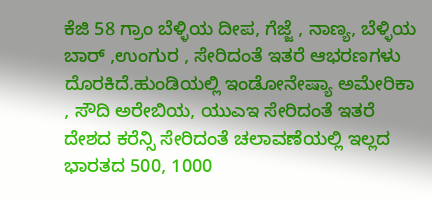ಕೆಜಿ 58 ಗ್ರಾಂ ಬೆಳ್ಳಿಯ ದೀಪ, ಗೆಜ್ಜೆ , ನಾಣ್ಯ, ಬೆಳ್ಳಿಯ ಬಾರ್‌ ,ಉಂಗುರ , ಸೇರಿದಂತೆ ಇತರೆ ಆಭರಣಗಳು ದೊರಕಿದೆ.ಹುಂಡಿಯಲ್ಲಿ ಇಂಡೋನೇಷ್ಯಾ ಅಮೇರಿಕಾ , ಸೌದಿ ಅರೇಬಿಯ, ಯುಎಇ ಸೇರಿದಂತೆ ಇತರೆ ದೇಶದ ಕರೆನ್ಸಿ ಸೇರಿದಂತೆ ಚಲಾವಣೆಯಲ್ಲಿ ಇಲ್ಲದ ಭಾರತದ 500, 1000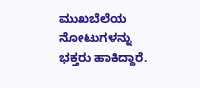ಮುಖಬೆಲೆಯ ನೋಟುಗಳನ್ನು ಭಕ್ತರು ಹಾಕಿದ್ದಾರೆ.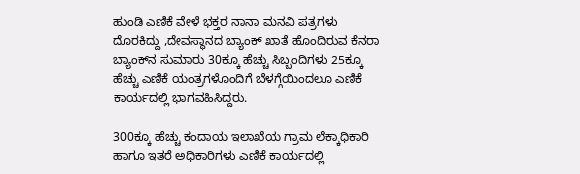ಹುಂಡಿ ಎಣಿಕೆ ವೇಳೆ ಭಕ್ತರ ನಾನಾ ಮನವಿ ಪತ್ರಗಳು ದೊರಕಿದ್ದು ,ದೇವಸ್ಥಾನದ ಬ್ಯಾಂಕ್‌ ಖಾತೆ ಹೊಂದಿರುವ ಕೆನರಾ ಬ್ಯಾಂಕ್‌ನ ಸುಮಾರು 30ಕ್ಕೂ ಹೆಚ್ಚು ಸಿಬ್ಬಂದಿಗಳು 25ಕ್ಕೂ ಹೆಚ್ಚು ಎಣಿಕೆ ಯಂತ್ರಗಳೊಂದಿಗೆ ಬೆಳಗ್ಗೆಯಿಂದಲೂ ಎಣಿಕೆ ಕಾರ್ಯದಲ್ಲಿ ಭಾಗವಹಿಸಿದ್ದರು.

300ಕ್ಕೂ ಹೆಚ್ಚು ಕಂದಾಯ ಇಲಾಖೆಯ ಗ್ರಾಮ ಲೆಕ್ಕಾಧಿಕಾರಿ ಹಾಗೂ ಇತರೆ ಅಧಿಕಾರಿಗಳು ಎಣಿಕೆ ಕಾರ್ಯದಲ್ಲಿ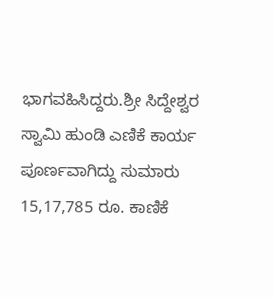ಭಾಗವಹಿಸಿದ್ದರು.ಶ್ರೀ ಸಿದ್ದೇಶ್ವರ ಸ್ವಾಮಿ ಹುಂಡಿ ಎಣಿಕೆ ಕಾರ್ಯ ಪೂರ್ಣವಾಗಿದ್ದು ಸುಮಾರು 15,17,785 ರೂ. ಕಾಣಿಕೆ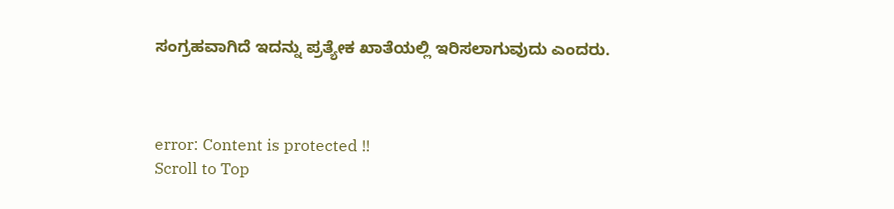ಸಂಗ್ರಹವಾಗಿದೆ ಇದನ್ನು ಪ್ರತ್ಯೇಕ ಖಾತೆಯಲ್ಲಿ ಇರಿಸಲಾಗುವುದು ಎಂದರು.



error: Content is protected !!
Scroll to Top